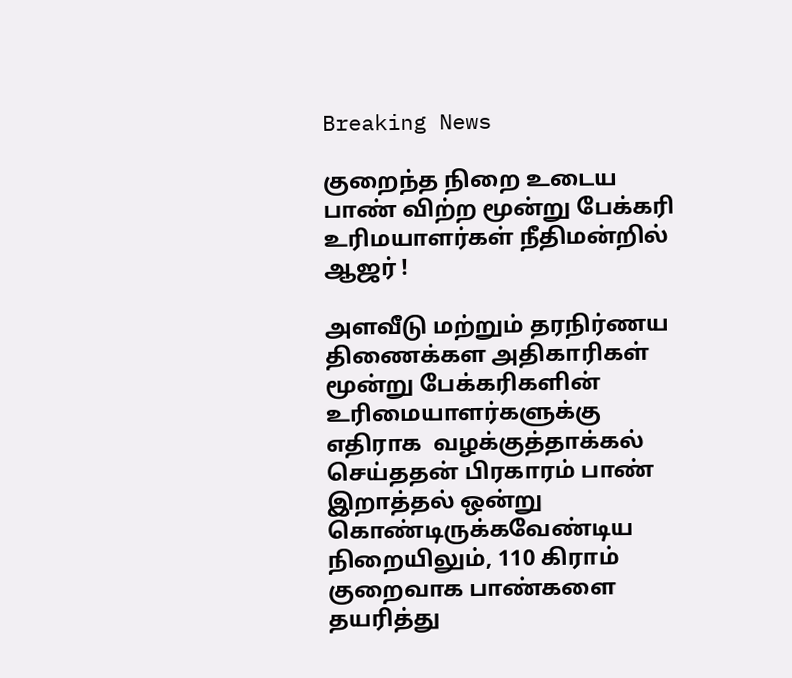Breaking News

குறைந்த நிறை உடைய பாண் விற்ற மூன்று பேக்கரி உரிமயாளர்கள் நீதிமன்றில் ஆஜர் !

அளவீடு மற்றும் தரநிர்ணய திணைக்கள அதிகாரிகள் மூன்று பேக்கரிகளின் உரிமையாளர்களுக்கு எதிராக  வழக்குத்தாக்கல் செய்ததன் பிரகாரம் பாண் இறாத்தல் ஒன்று கொண்டிருக்கவேண்டிய நிறையிலும், 110 கிராம் குறைவாக பாண்களை தயரித்து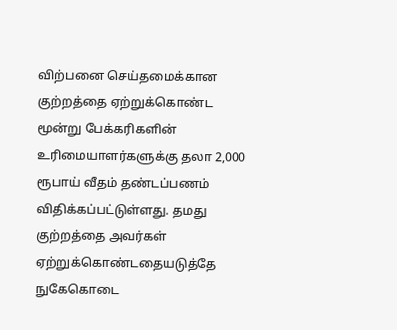விற்பனை செய்தமைக்கான   குற்றத்தை ஏற்றுக்கொண்ட மூன்று பேக்கரிகளின் உரிமையாளர்களுக்கு தலா 2,000 ரூபாய் வீதம் தண்டப்பணம் விதிக்கப்பட்டுள்ளது. தமது குற்றத்தை அவர்கள் ஏற்றுக்கொண்டதையடுத்தே நுகேகொடை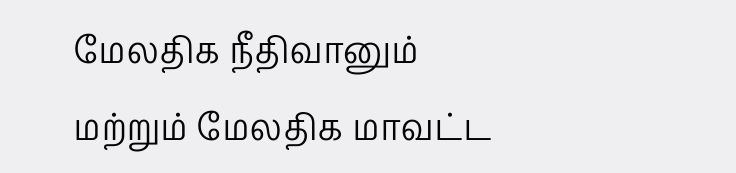மேலதிக நீதிவானும் மற்றும் மேலதிக மாவட்ட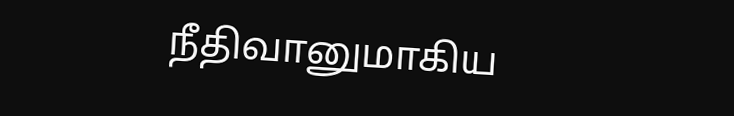நீதிவானுமாகிய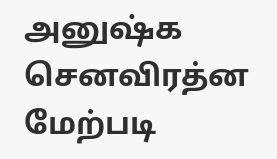அனுஷ்க செனவிரத்ன மேற்படி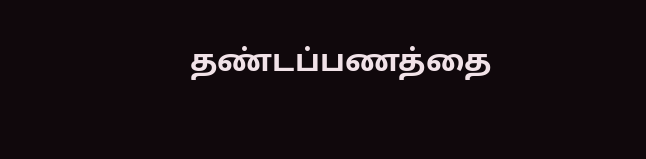தண்டப்பணத்தை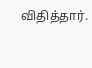விதித்தார்.